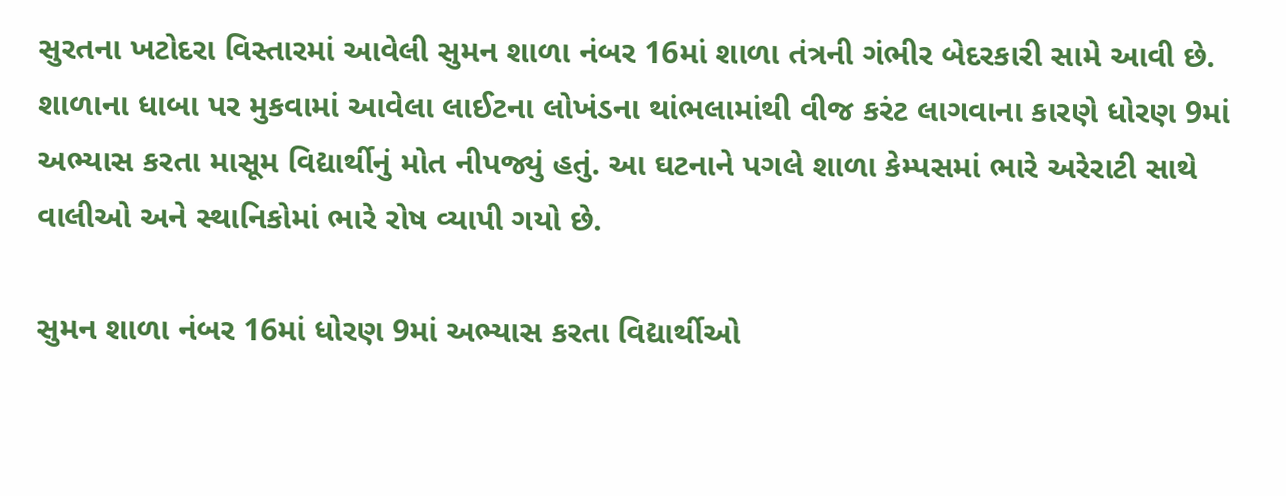સુરતના ખટોદરા વિસ્તારમાં આવેલી સુમન શાળા નંબર 16માં શાળા તંત્રની ગંભીર બેદરકારી સામે આવી છે. શાળાના ધાબા પર મુકવામાં આવેલા લાઈટના લોખંડના થાંભલામાંથી વીજ કરંટ લાગવાના કારણે ધોરણ 9માં અભ્યાસ કરતા માસૂમ વિદ્યાર્થીનું મોત નીપજ્યું હતું. આ ઘટનાને પગલે શાળા કેમ્પસમાં ભારે અરેરાટી સાથે વાલીઓ અને સ્થાનિકોમાં ભારે રોષ વ્યાપી ગયો છે.

સુમન શાળા નંબર 16માં ધોરણ 9માં અભ્યાસ કરતા વિદ્યાર્થીઓ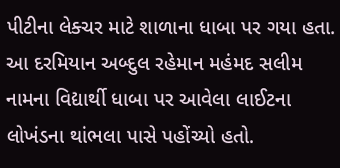પીટીના લેક્ચર માટે શાળાના ધાબા પર ગયા હતા. આ દરમિયાન અબ્દુલ રહેમાન મહંમદ સલીમ નામના વિદ્યાર્થી ધાબા પર આવેલા લાઈટના લોખંડના થાંભલા પાસે પહોંચ્યો હતો.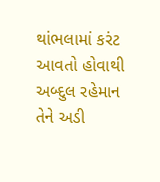થાંભલામાં કરંટ આવતો હોવાથી અબ્દુલ રહેમાન તેને અડી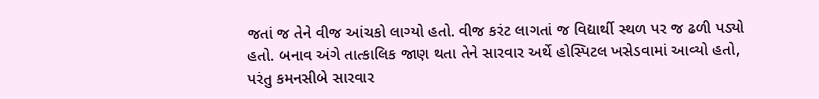જતાં જ તેને વીજ આંચકો લાગ્યો હતો. વીજ કરંટ લાગતાં જ વિદ્યાર્થી સ્થળ પર જ ઢળી પડ્યો હતો. બનાવ અંગે તાત્કાલિક જાણ થતા તેને સારવાર અર્થે હોસ્પિટલ ખસેડવામાં આવ્યો હતો, પરંતુ કમનસીબે સારવાર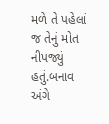મળે તે પહેલાં જ તેનું મોત નીપજ્યું હતું.બનાવ અંગે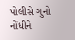પોલીસે ગુનો નોંધીને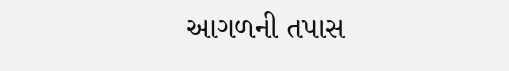આગળની તપાસ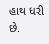હાથ ધરી છે.